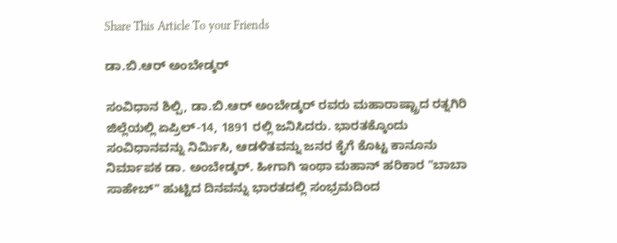Share This Article To your Friends

ಡಾ.ಬಿ.ಆರ್ ಅಂಬೇಡ್ಕರ್

ಸಂವಿಧಾನ ಶಿಲ್ಪಿ, ಡಾ.ಬಿ.ಆರ್ ಅಂಬೇಡ್ಕರ್ ರವರು ಮಹಾರಾಷ್ಟ್ರಾದ ರತ್ನಗಿರಿ ಜಿಲ್ಲೆಯಲ್ಲಿ ಏಪ್ರಿಲ್-14, 1891 ರಲ್ಲಿ ಜನಿಸಿದರು. ಭಾರತಕ್ಕೊಂದು ಸಂವಿಧಾನವನ್ನು ನಿರ್ಮಿಸಿ, ಆಡಳಿತವನ್ನು ಜನರ ಕೈಗೆ ಕೊಟ್ಟ ಕಾನೂನು ನಿರ್ಮಾಪಕ ಡಾ. ಅಂಬೇಡ್ಕರ್. ಹೀಗಾಗಿ ಇಂಥಾ ಮಹಾನ್ ಹರಿಕಾರ "ಬಾಬಾ ಸಾಹೇಬ್" ಹುಟ್ಟಿದ ದಿನವನ್ನು ಭಾರತದಲ್ಲಿ ಸಂಭ್ರಮದಿಂದ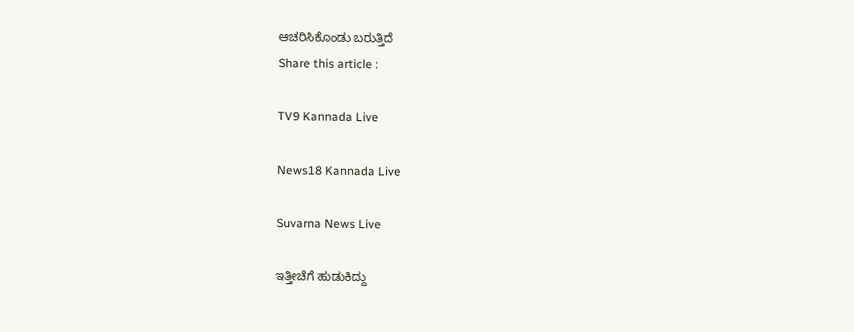ಆಚರಿಸಿಕೊಂಡು ಬರುತ್ತಿದೆ
Share this article :

TV9 Kannada Live

News18 Kannada Live

Suvarna News Live

ಇತ್ತೀಚೆಗೆ ಹುಡುಕಿದ್ದು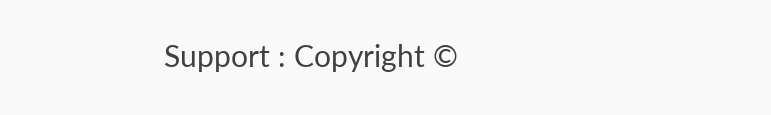Support : Copyright ©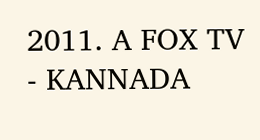2011. A FOX TV - KANNADA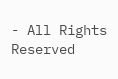- All Rights Reserved